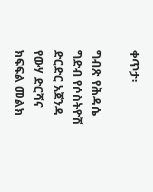ቀጥታ፡

ግብጽ የሕዳሴ ግድብ የሶስትዮሽ ድርድር አጀንዳ የውሃ ድርሻና ክፍፍል መልክ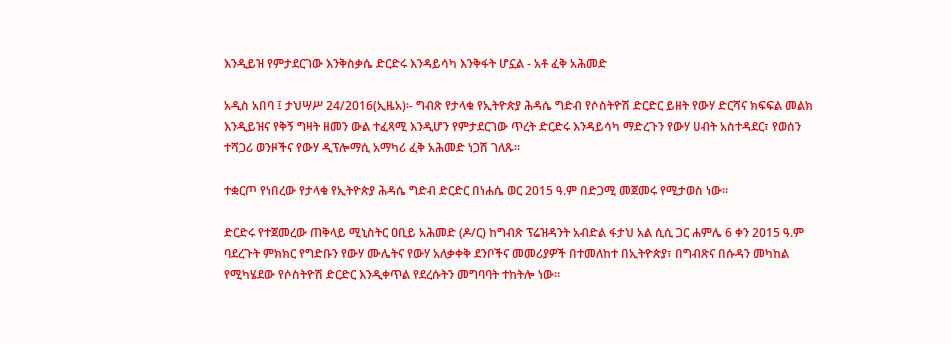እንዲይዝ የምታደርገው እንቅስቃሴ ድርድሩ እንዳይሳካ እንቅፋት ሆኗል - አቶ ፈቅ አሕመድ

አዲስ አበባ ፤ ታህሣሥ 24/2016(ኢዜአ)፡- ግብጽ የታላቁ የኢትዮጵያ ሕዳሴ ግድብ የሶስትዮሽ ድርድር ይዘት የውሃ ድርሻና ክፍፍል መልክ እንዲይዝና የቅኝ ግዛት ዘመን ውል ተፈጻሚ እንዲሆን የምታደርገው ጥረት ድርድሩ እንዳይሳካ ማድረጉን የውሃ ሀብት አስተዳደር፣ የወሰን ተሻጋሪ ወንዞችና የውሃ ዲፕሎማሲ አማካሪ ፈቅ አሕመድ ነጋሽ ገለጹ።

ተቋርጦ የነበረው የታላቁ የኢትዮጵያ ሕዳሴ ግድብ ድርድር በነሐሴ ወር 2015 ዓ.ም በድጋሚ መጀመሩ የሚታወስ ነው።

ድርድሩ የተጀመረው ጠቅላይ ሚኒስትር ዐቢይ አሕመድ (ዶ/ር) ከግብጽ ፕሬዝዳንት አብድል ፋታህ አል ሲሲ ጋር ሐምሌ 6 ቀን 2015 ዓ.ም ባደረጉት ምክክር የግድቡን የውሃ ሙሌትና የውሃ አለቃቀቅ ደንቦችና መመሪያዎች በተመለከተ በኢትዮጵያ፣ በግብጽና በሱዳን መካከል የሚካሄደው የሶስትዮሽ ድርድር እንዲቀጥል የደረሱትን መግባባት ተከትሎ ነው።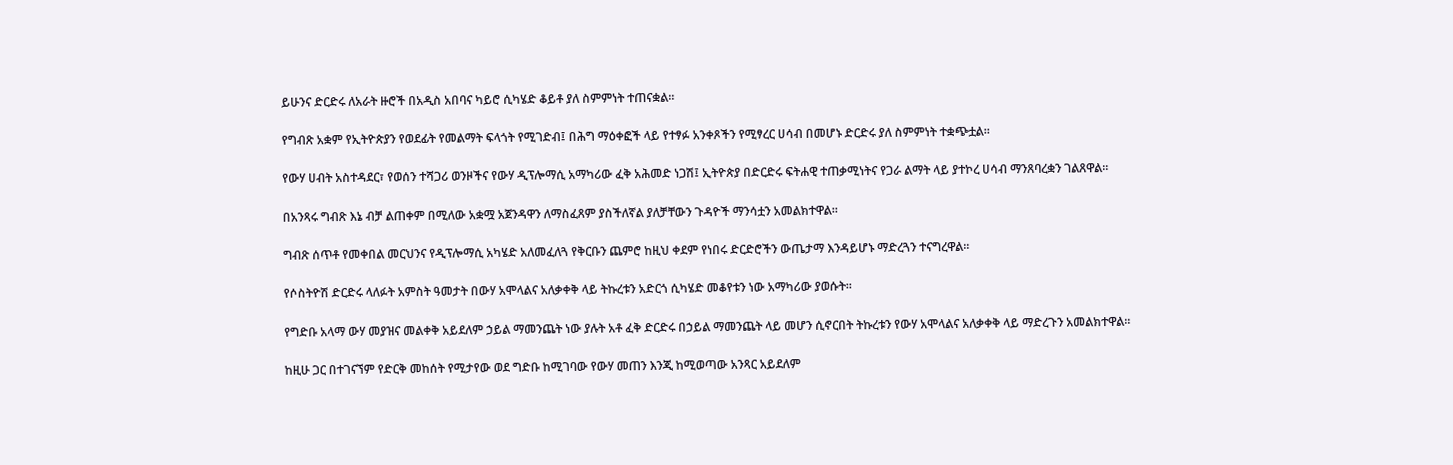ይሁንና ድርድሩ ለአራት ዙሮች በአዲስ አበባና ካይሮ ሲካሄድ ቆይቶ ያለ ስምምነት ተጠናቋል።

የግብጽ አቋም የኢትዮጵያን የወደፊት የመልማት ፍላጎት የሚገድብ፤ በሕግ ማዕቀፎች ላይ የተፃፉ አንቀጾችን የሚፃረር ሀሳብ በመሆኑ ድርድሩ ያለ ስምምነት ተቋጭቷል።

የውሃ ሀብት አስተዳደር፣ የወሰን ተሻጋሪ ወንዞችና የውሃ ዲፕሎማሲ አማካሪው ፈቅ አሕመድ ነጋሽ፤ ኢትዮጵያ በድርድሩ ፍትሐዊ ተጠቃሚነትና የጋራ ልማት ላይ ያተኮረ ሀሳብ ማንጸባረቋን ገልጸዋል።

በአንጻሩ ግብጽ እኔ ብቻ ልጠቀም በሚለው አቋሟ አጀንዳዋን ለማስፈጸም ያስችለኛል ያለቻቸውን ጉዳዮች ማንሳቷን አመልክተዋል።

ግብጽ ሰጥቶ የመቀበል መርህንና የዲፕሎማሲ አካሄድ አለመፈለጓ የቅርቡን ጨምሮ ከዚህ ቀደም የነበሩ ድርድሮችን ውጤታማ እንዳይሆኑ ማድረጓን ተናግረዋል።

የሶስትዮሽ ድርድሩ ላለፉት አምስት ዓመታት በውሃ አሞላልና አለቃቀቅ ላይ ትኩረቱን አድርጎ ሲካሄድ መቆየቱን ነው አማካሪው ያወሱት።

የግድቡ አላማ ውሃ መያዝና መልቀቅ አይደለም ኃይል ማመንጨት ነው ያሉት አቶ ፈቅ ድርድሩ በኃይል ማመንጨት ላይ መሆን ሲኖርበት ትኩረቱን የውሃ አሞላልና አለቃቀቅ ላይ ማድረጉን አመልክተዋል።

ከዚሁ ጋር በተገናኘም የድርቅ መከሰት የሚታየው ወደ ግድቡ ከሚገባው የውሃ መጠን እንጂ ከሚወጣው አንጻር አይደለም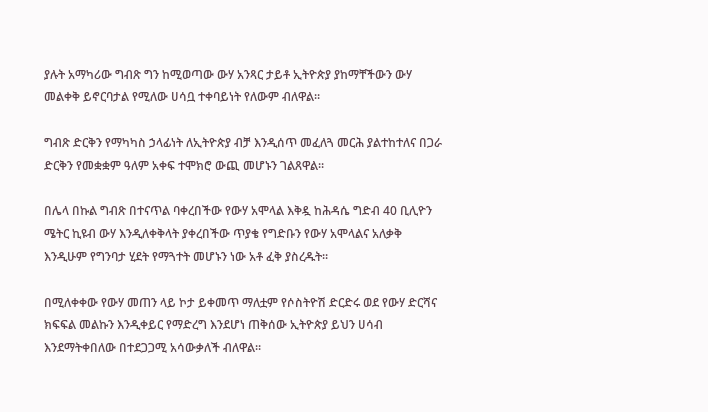ያሉት አማካሪው ግብጽ ግን ከሚወጣው ውሃ አንጻር ታይቶ ኢትዮጵያ ያከማቸችውን ውሃ መልቀቅ ይኖርባታል የሚለው ሀሳቧ ተቀባይነት የለውም ብለዋል።

ግብጽ ድርቅን የማካካስ ኃላፊነት ለኢትዮጵያ ብቻ እንዲሰጥ መፈለጓ መርሕ ያልተከተለና በጋራ ድርቅን የመቋቋም ዓለም አቀፍ ተሞክሮ ውጪ መሆኑን ገልጸዋል።

በሌላ በኩል ግብጽ በተናጥል ባቀረበችው የውሃ አሞላል እቅዷ ከሕዳሴ ግድብ 40 ቢሊዮን ሜትር ኪዩብ ውሃ እንዲለቀቅላት ያቀረበችው ጥያቄ የግድቡን የውሃ አሞላልና አለቃቅ እንዲሁም የግንባታ ሂደት የማጓተት መሆኑን ነው አቶ ፈቅ ያስረዱት።

በሚለቀቀው የውሃ መጠን ላይ ኮታ ይቀመጥ ማለቷም የሶስትዮሽ ድርድሩ ወደ የውሃ ድርሻና ክፍፍል መልኩን እንዲቀይር የማድረግ እንደሆነ ጠቅሰው ኢትዮጵያ ይህን ሀሳብ እንደማትቀበለው በተደጋጋሚ አሳውቃለች ብለዋል።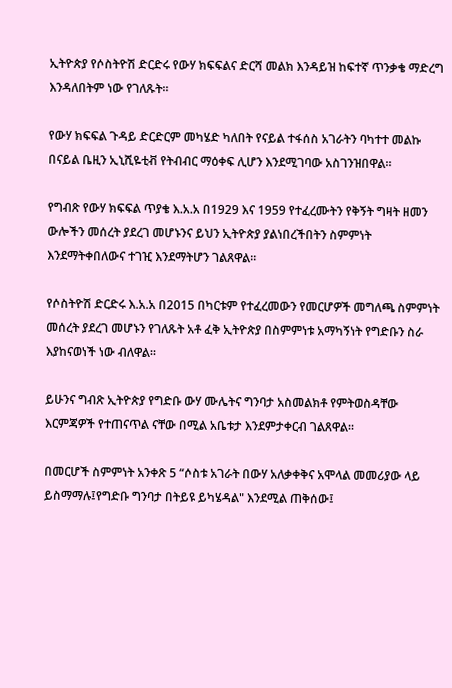ኢትዮጵያ የሶስትዮሽ ድርድሩ የውሃ ክፍፍልና ድርሻ መልክ እንዳይዝ ከፍተኛ ጥንቃቄ ማድረግ እንዳለበትም ነው የገለጹት።

የውሃ ክፍፍል ጉዳይ ድርድርም መካሄድ ካለበት የናይል ተፋሰስ አገራትን ባካተተ መልኩ በናይል ቤዚን ኢኒሺዬቲቭ የትብብር ማዕቀፍ ሊሆን እንደሚገባው አስገንዝበዋል።

የግብጽ የውሃ ክፍፍል ጥያቄ እ.አ.አ በ1929 እና 1959 የተፈረሙትን የቅኝት ግዛት ዘመን ውሎችን መሰረት ያደረገ መሆኑንና ይህን ኢትዮጵያ ያልነበረችበትን ስምምነት እንደማትቀበለውና ተገዢ እንደማትሆን ገልጸዋል።

የሶስትዮሽ ድርድሩ እ.አ.አ በ2015 በካርቱም የተፈረመውን የመርሆዎች መግለጫ ስምምነት መሰረት ያደረገ መሆኑን የገለጹት አቶ ፈቅ ኢትዮጵያ በስምምነቱ አማካኝነት የግድቡን ስራ እያከናወነች ነው ብለዋል።

ይሁንና ግብጽ ኢትዮጵያ የግድቡ ውሃ ሙሌትና ግንባታ አስመልክቶ የምትወስዳቸው እርምጃዎች የተጠናጥል ናቸው በሚል አቤቱታ እንደምታቀርብ ገልጸዋል።

በመርሆች ስምምነት አንቀጽ 5 “ሶስቱ አገራት በውሃ አለቃቀቅና አሞላል መመሪያው ላይ ይስማማሉ፤የግድቡ ግንባታ በትይዩ ይካሄዳል" እንደሚል ጠቅሰው፤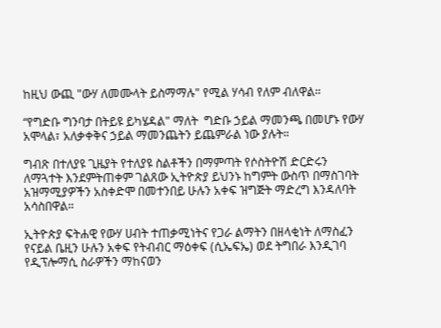ከዚህ ውጪ "ውሃ ለመሙላት ይስማማሉ" የሚል ሃሳብ የለም ብለዋል።

“የግድቡ ግንባታ በትይዩ ይካሄዳል" ማለት  ግድቡ ኃይል ማመንጫ በመሆኑ የውሃ አሞላል፣ አለቃቀቅና ኃይል ማመንጨትን ይጨምራል ነው ያሉት።

ግብጽ በተለያዩ ጊዜያት የተለያዩ ስልቶችን በማምጣት የሶስትዮሽ ድርድሩን ለማጓተት እንደምትጠቀም ገልጸው ኢትዮጵያ ይህንኑ ከግምት ውስጥ በማስገባት አዝማሚያዎችን አስቀድሞ በመተንበይ ሁሉን አቀፍ ዝግጅት ማድረግ እንዳለባት አሳስበዋል።

ኢትዮጵያ ፍትሐዊ የውሃ ሀብት ተጠቃሚነትና የጋራ ልማትን በዘላቂነት ለማስፈን የናይል ቤዚን ሁሉን አቀፍ የትብብር ማዕቀፍ (ሲኤፍኤ) ወደ ትግበራ እንዲገባ የዲፕሎማሲ ስራዎችን ማከናወን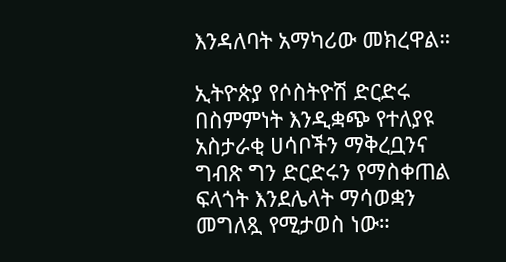እንዳለባት አማካሪው መክረዋል።

ኢትዮጵያ የሶስትዮሽ ድርድሩ በስምምነት እንዲቋጭ የተለያዩ አስታራቂ ሀሳቦችን ማቅረቧንና ግብጽ ግን ድርድሩን የማስቀጠል ፍላጎት እንደሌላት ማሳወቋን መግለጿ የሚታወስ ነው።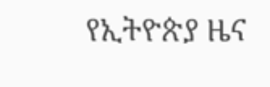የኢትዮጵያ ዜና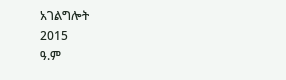አገልግሎት
2015
ዓ.ም